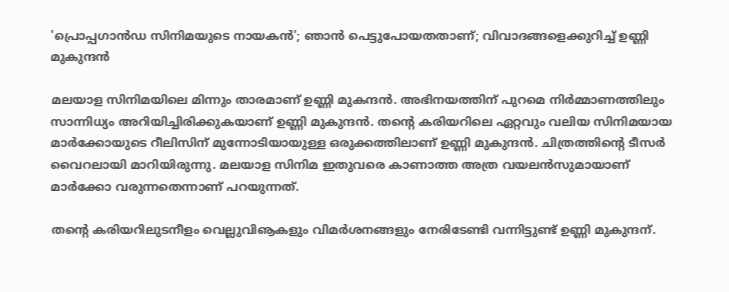'പ്രൊപ്പഗാന്‍ഡ സിനിമയുടെ നായകന്‍'; ഞാന്‍ പെട്ടുപോയതതാണ്; വിവാദങ്ങളെക്കുറിച്ച് ഉണ്ണി മുകുന്ദന്‍

മലയാള സിനിമയിലെ മിന്നും താരമാണ് ഉണ്ണി മുകന്ദന്‍. അഭിനയത്തിന് പുറമെ നിര്‍മ്മാണത്തിലും സാന്നിധ്യം അറിയിച്ചിരിക്കുകയാണ് ഉണ്ണി മുകുന്ദന്‍. തന്റെ കരിയറിലെ ഏറ്റവും വലിയ സിനിമയായ മാര്‍ക്കോയുടെ റീലിസിന് മുന്നോടിയായുള്ള ഒരുക്കത്തിലാണ് ഉണ്ണി മുകുന്ദന്‍. ചിത്രത്തിന്റെ ടീസര്‍ വൈറലായി മാറിയിരുന്നു. മലയാള സിനിമ ഇതുവരെ കാണാത്ത അത്ര വയലന്‍സുമായാണ് മാര്‍ക്കോ വരുന്നതെന്നാണ് പറയുന്നത്.

തന്റെ കരിയറിലുടനീളം വെല്ലുവിൡകളും വിമര്‍ശനങ്ങളും നേരിടേണ്ടി വന്നിട്ടുണ്ട് ഉണ്ണി മുകുന്ദന്.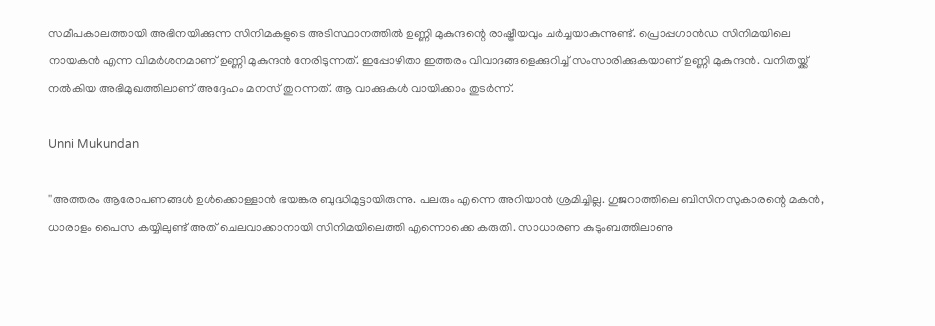സമീപകാലത്തായി അഭിനയിക്കുന്ന സിനിമകളുടെ അടിസ്ഥാനത്തില്‍ ഉണ്ണി മുകുന്ദന്റെ രാഷ്ട്രീയവും ചര്‍ച്ചയാകുന്നുണ്ട്. പ്രൊപ്പഗാന്‍ഡ സിനിമയിലെ നായകന്‍ എന്ന വിമര്‍ശനമാണ് ഉണ്ണി മുകുന്ദന്‍ നേരിടുന്നത്. ഇപ്പോഴിതാ ഇത്തരം വിവാദങ്ങളെക്കുറിച്ച് സംസാരിക്കുകയാണ് ഉണ്ണി മുകുന്ദന്‍. വനിതയ്ക്ക് നല്‍കിയ അഭിമുഖത്തിലാണ് അദ്ദേഹം മനസ് തുറന്നത്. ആ വാക്കുകള്‍ വായിക്കാം തുടര്‍ന്ന്.

Unni Mukundan

''അത്തരം ആരോപണങ്ങള്‍ ഉള്‍ക്കൊള്ളാന്‍ ഭയങ്കര ബുദ്ധിമുട്ടായിരുന്നു. പലരും എന്നെ അറിയാന്‍ ശ്രമിച്ചില്ല. ഗുജറാത്തിലെ ബിസിനസുകാരന്റെ മകന്‍, ധാരാളം പൈസ കയ്യിലുണ്ട് അത് ചെലവാക്കാനായി സിനിമയിലെത്തി എന്നൊക്കെ കരുതി. സാധാരണ കുടുംബത്തിലാണു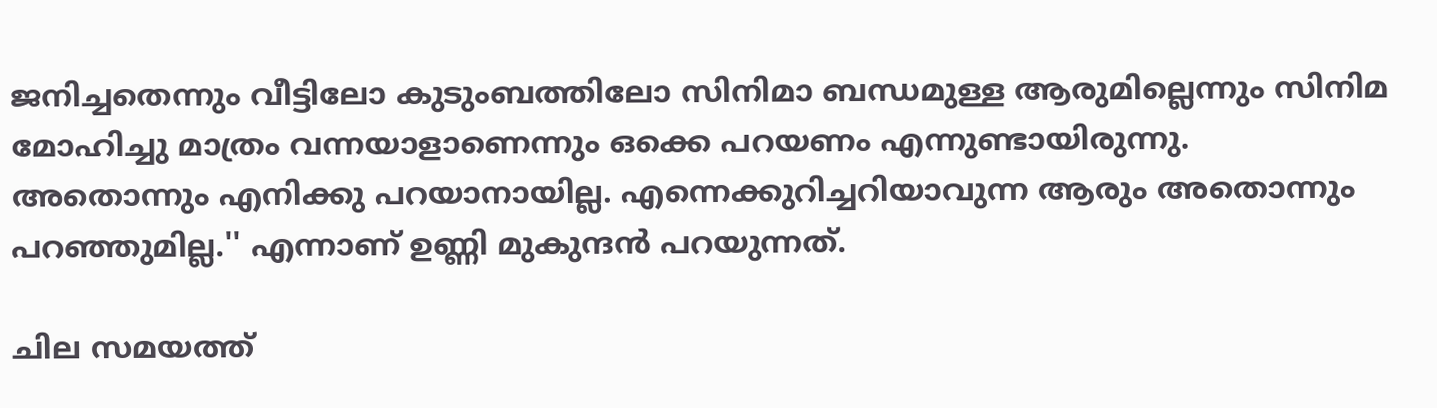ജനിച്ചതെന്നും വീട്ടിലോ കുടുംബത്തിലോ സിനിമാ ബന്ധമുള്ള ആരുമില്ലെന്നും സിനിമ മോഹിച്ചു മാത്രം വന്നയാളാണെന്നും ഒക്കെ പറയണം എന്നുണ്ടായിരുന്നു. അതൊന്നും എനിക്കു പറയാനായില്ല. എന്നെക്കുറിച്ചറിയാവുന്ന ആരും അതൊന്നും പറഞ്ഞുമില്ല.'' എന്നാണ് ഉണ്ണി മുകുന്ദന്‍ പറയുന്നത്.

ചില സമയത്ത്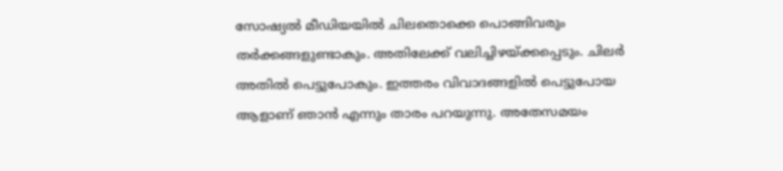സോഷ്യല്‍ മീഡിയയില്‍ ചിലതൊക്കെ പൊങ്ങിവരും തര്‍ക്കങ്ങളുണ്ടാകും. അതിലേക്ക് വലിച്ചിഴയ്ക്കപ്പെടും. ചിലര്‍ അതില്‍ പെട്ടുപോകും. ഇത്തരം വിവാദങ്ങളില്‍ പെട്ടുപോയ ആളാണ് ഞാന്‍ എന്നും താരം പറയുന്നു. അതേസമയം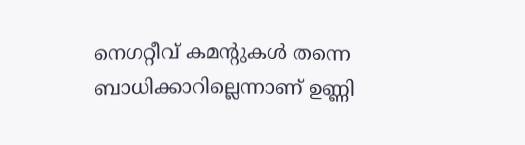നെഗറ്റീവ് കമന്റുകള്‍ തന്നെ ബാധിക്കാറില്ലെന്നാണ് ഉണ്ണി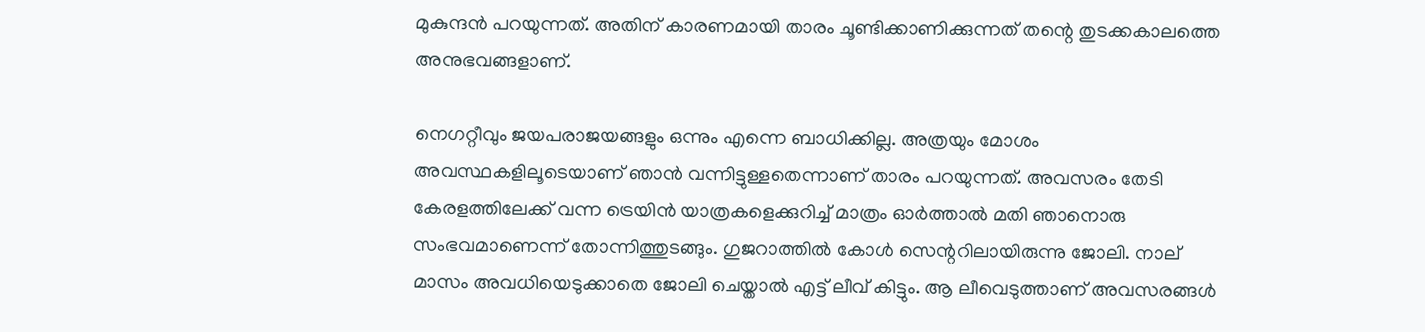മുകുന്ദന്‍ പറയുന്നത്. അതിന് കാരണമായി താരം ചൂണ്ടിക്കാണിക്കുന്നത് തന്റെ തുടക്കകാലത്തെ അനുഭവങ്ങളാണ്.

നെഗറ്റീവും ജയപരാജയങ്ങളും ഒന്നും എന്നെ ബാധിക്കില്ല. അത്രയും മോശം അവസ്ഥകളിലൂടെയാണ് ഞാന്‍ വന്നിട്ടുള്ളതെന്നാണ് താരം പറയുന്നത്. അവസരം തേടി കേരളത്തിലേക്ക് വന്ന ട്രെയിന്‍ യാത്രകളെക്കുറിച്ച് മാത്രം ഓര്‍ത്താല്‍ മതി ഞാനൊരു സംഭവമാണെന്ന് തോന്നിത്തുടങ്ങും. ഗുജറാത്തില്‍ കോള്‍ സെന്ററിലായിരുന്നു ജോലി. നാല് മാസം അവധിയെടുക്കാതെ ജോലി ചെയ്താല്‍ എട്ട് ലീവ് കിട്ടും. ആ ലീവെടുത്താണ് അവസരങ്ങള്‍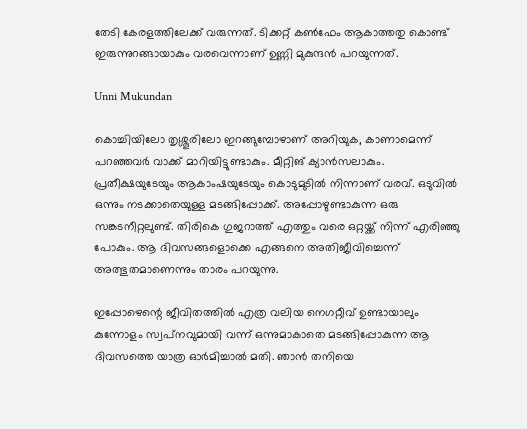തേടി കേരളത്തിലേക്ക് വരുന്നത്. ടിക്കറ്റ് കണ്‍ഫേം ആകാത്തതു കൊണ്ട് ഇരുന്നുറങ്ങായാകും വരവെന്നാണ് ഉണ്ണി മുകുന്ദന്‍ പറയുന്നത്.

Unni Mukundan

കൊച്ചിയിലോ തൃശ്ശൂരിലോ ഇറങ്ങുമ്പോഴാണ് അറിയുക, കാണാമെന്ന് പറഞ്ഞവര്‍ വാക്ക് മാറിയിട്ടുണ്ടാകും. മീറ്റിങ് ക്യാന്‍സലാകും. പ്രതീക്ഷയുടേയും ആകാംഷയുടേയും കൊടുമുടില്‍ നിന്നാണ് വരവ്. ഒടുവില്‍ ഒന്നും നടക്കാതെയുള്ള മടങ്ങിപ്പോക്ക്. അപ്പോഴുണ്ടാകുന്ന ഒരു സങ്കടനീറ്റലുണ്ട്. തിരികെ ഗുജറാത്ത് എത്തും വരെ ഒറ്റയ്ക്ക് നിന്ന് എരിഞ്ഞു പോകും. ആ ദിവസങ്ങളൊക്കെ എങ്ങനെ അതിജീവിച്ചെന്ന് അത്ഭുതമാണെന്നും താരം പറയുന്നു.

ഇപ്പോഴെന്റെ ജീവിതത്തില്‍ എത്ര വലിയ നെഗറ്റീവ് ഉണ്ടായാലും കുന്നോളം സ്വപ്‌നവുമായി വന്ന് ഒന്നുമാകാതെ മടങ്ങിപ്പോകുന്ന ആ ദിവസത്തെ യാത്ര ഓര്‍മിച്ചാല്‍ മതി. ഞാന്‍ തനിയെ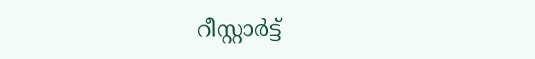റീസ്റ്റാര്‍ട്ട്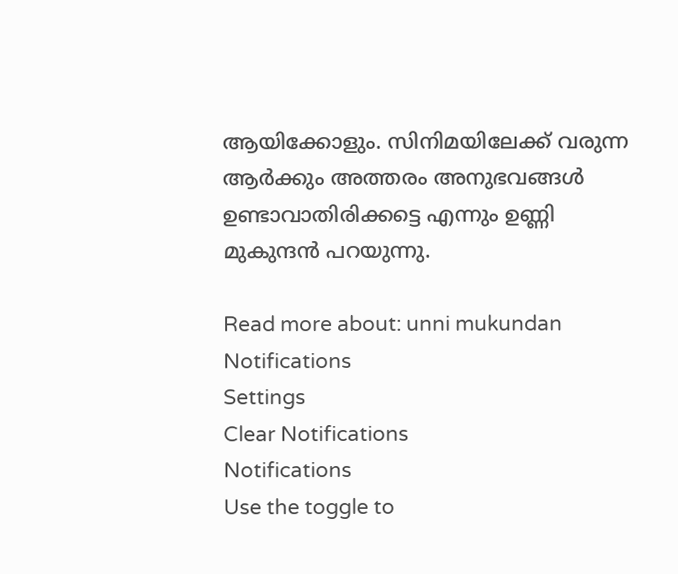ആയിക്കോളും. സിനിമയിലേക്ക് വരുന്ന ആര്‍ക്കും അത്തരം അനുഭവങ്ങള്‍ ഉണ്ടാവാതിരിക്കട്ടെ എന്നും ഉണ്ണി മുകുന്ദന്‍ പറയുന്നു.

Read more about: unni mukundan
Notifications
Settings
Clear Notifications
Notifications
Use the toggle to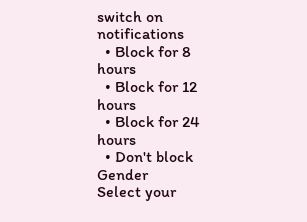switch on notifications
  • Block for 8 hours
  • Block for 12 hours
  • Block for 24 hours
  • Don't block
Gender
Select your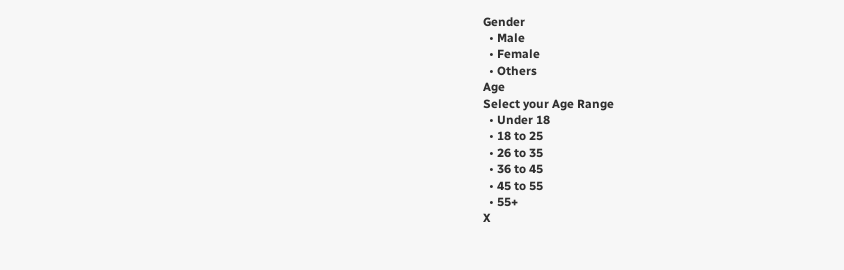Gender
  • Male
  • Female
  • Others
Age
Select your Age Range
  • Under 18
  • 18 to 25
  • 26 to 35
  • 36 to 45
  • 45 to 55
  • 55+
X